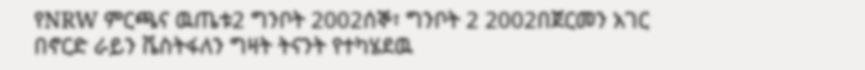የNRW ምርጫና ዉጤቱ2 ግንቦት 2002ሰኞ፣ ግንቦት 2 2002በጀርመን አገር በኖርድ ራይን ቬስትፋለን ግዛት ትናንት የተካሄደዉ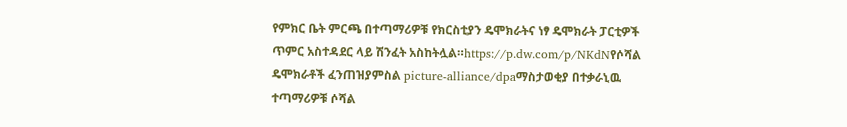የምክር ቤት ምርጫ በተጣማሪዎቹ የክርስቲያን ዴሞክራትና ነፃ ዴሞክራት ፓርቲዎች ጥምር አስተዳደር ላይ ሽንፈት አስከትሏል።https://p.dw.com/p/NKdNየሶሻል ዴሞክራቶች ፈንጠዝያምስል picture-alliance/dpaማስታወቂያ በተቃራኒዉ ተጣማሪዎቹ ሶሻል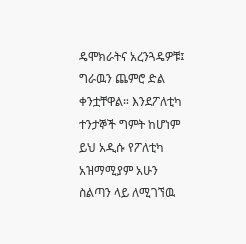ዴሞክራትና አረንጓዴዎቹ፤ ግራዉን ጨምሮ ድል ቀንቷቸዋል። እንደፖለቲካ ተንታኞች ግምት ከሆነም ይህ አዲሱ የፖለቲካ አዝማሚያም አሁን ስልጣን ላይ ለሚገኘዉ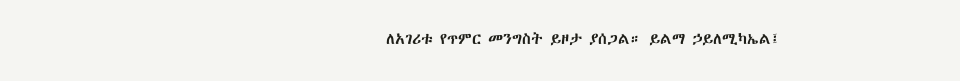ለአገሪቱ የጥምር መንግስት ይዞታ ያሰጋል። ይልማ ኃይለሚካኤል፤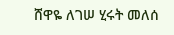ሸዋዬ ለገሠ ሂሩት መለሰ